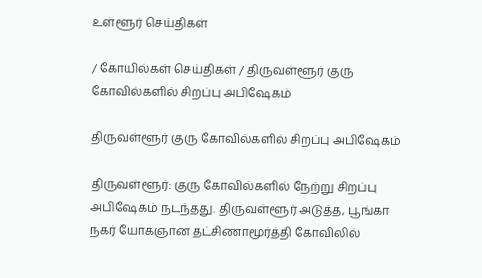உள்ளூர் செய்திகள்

/ கோயில்கள் செய்திகள் / திருவள்ளூர் குரு கோவில்களில் சிறப்பு அபிஷேகம்

திருவள்ளூர் குரு கோவில்களில் சிறப்பு அபிஷேகம்

திருவள்ளூர்: குரு கோவில்களில் நேற்று சிறப்பு அபிஷேகம் நடந்தது. திருவள்ளூர் அடுத்த, பூங்கா நகர் யோகஞான தட்சிணாமூர்த்தி கோவிலில்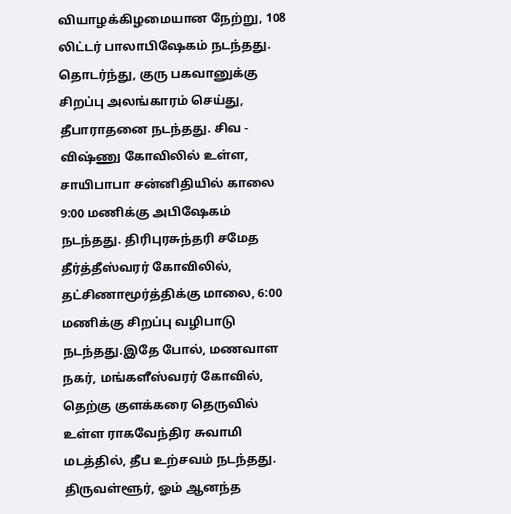வியாழக்கிழமையான நேற்று, 108 லிட்டர் பாலாபிஷேகம் நடந்தது. தொடர்ந்து, குரு பகவானுக்கு சிறப்பு அலங்காரம் செய்து, தீபாராதனை நடந்தது. சிவ - விஷ்ணு கோவிலில் உள்ள, சாயிபாபா சன்னிதியில் காலை 9:00 மணிக்கு அபிஷேகம் நடந்தது. திரிபுரசுந்தரி சமேத தீர்த்தீஸ்வரர் கோவிலில், தட்சிணாமூர்த்திக்கு மாலை, 6:00 மணிக்கு சிறப்பு வழிபாடு நடந்தது.இதே போல், மணவாள நகர், மங்களீஸ்வரர் கோவில், தெற்கு குளக்கரை தெருவில் உள்ள ராகவேந்திர சுவாமி மடத்தில், தீப உற்சவம் நடந்தது. திருவள்ளூர், ஓம் ஆனந்த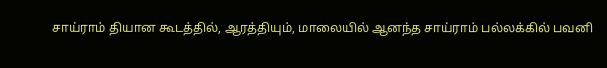சாய்ராம் தியான கூடத்தில், ஆரத்தியும், மாலையில் ஆனந்த சாய்ராம் பல்லக்கில் பவனி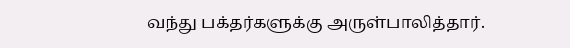வந்து பக்தர்களுக்கு அருள்பாலித்தார்.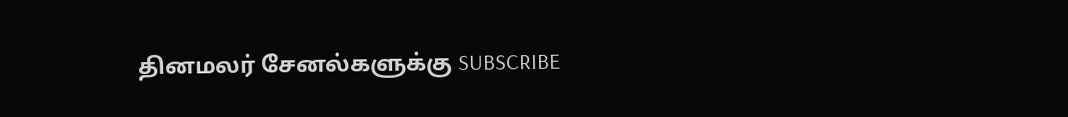தினமலர் சேனல்களுக்கு SUBSCRIBE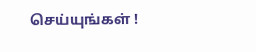செய்யுங்கள் !